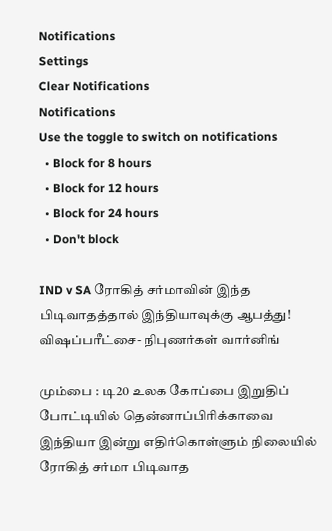Notifications
Settings
Clear Notifications
Notifications
Use the toggle to switch on notifications
  • Block for 8 hours
  • Block for 12 hours
  • Block for 24 hours
  • Don't block

IND v SA ரோகித் சர்மாவின் இந்த பிடிவாதத்தால் இந்தியாவுக்கு ஆபத்து! விஷப்பரீட்சை- நிபுணர்கள் வார்னிங்

மும்பை : டி20 உலக கோப்பை இறுதிப் போட்டியில் தென்னாப்பிரிக்காவை இந்தியா இன்று எதிர்கொள்ளும் நிலையில் ரோகித் சர்மா பிடிவாத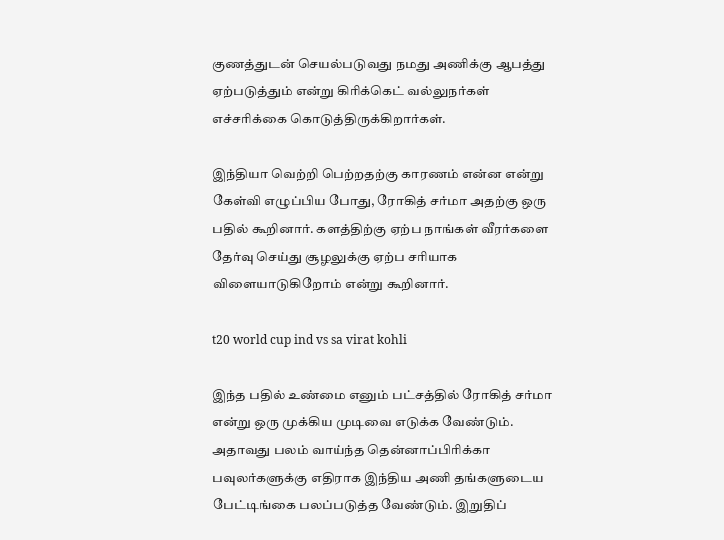குணத்துடன் செயல்படுவது நமது அணிக்கு ஆபத்து ஏற்படுத்தும் என்று கிரிக்கெட் வல்லுநர்கள் எச்சரிக்கை கொடுத்திருக்கிறார்கள்.

இந்தியா வெற்றி பெற்றதற்கு காரணம் என்ன என்று கேள்வி எழுப்பிய போது, ரோகித் சர்மா அதற்கு ஒரு பதில் கூறினார். களத்திற்கு ஏற்ப நாங்கள் வீரர்களை தேர்வு செய்து சூழலுக்கு ஏற்ப சரியாக விளையாடுகிறோம் என்று கூறினார்.

t20 world cup ind vs sa virat kohli

இந்த பதில் உண்மை எனும் பட்சத்தில் ரோகித் சர்மா என்று ஒரு முக்கிய முடிவை எடுக்க வேண்டும். அதாவது பலம் வாய்ந்த தென்னாப்பிரிக்கா பவுலர்களுக்கு எதிராக இந்திய அணி தங்களுடைய பேட்டிங்கை பலப்படுத்த வேண்டும். இறுதிப்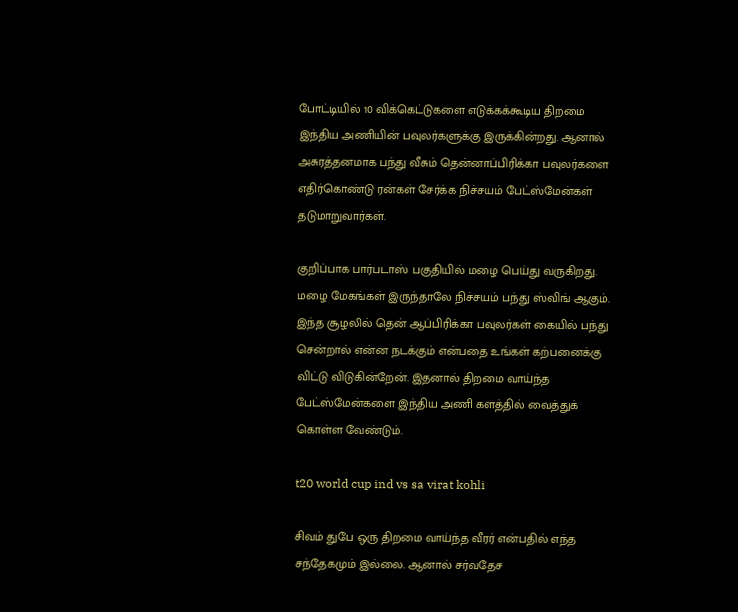போட்டியில் 10 விக்கெட்டுகளை எடுக்கக்கூடிய திறமை இந்திய அணியின் பவுலர்களுக்கு இருக்கின்றது. ஆனால் அசுரத்தனமாக பந்து வீசும் தென்னாப்பிரிக்கா பவுலர்களை எதிர்கொண்டு ரன்கள் சேர்க்க நிச்சயம் பேட்ஸ்மேன்கள் தடுமாறுவார்கள்.

குறிப்பாக பார்படாஸ் பகுதியில் மழை பெய்து வருகிறது. மழை மேகங்கள் இருந்தாலே நிச்சயம் பந்து ஸ்விங் ஆகும். இந்த சூழலில் தென் ஆப்பிரிக்கா பவுலர்கள் கையில் பந்து சென்றால் என்ன நடக்கும் என்பதை உங்கள் கற்பனைக்கு விட்டு விடுகின்றேன். இதனால் திறமை வாய்ந்த பேட்ஸ்மேன்களை இந்திய அணி களத்தில் வைத்துக் கொள்ள வேண்டும்.

t20 world cup ind vs sa virat kohli

சிவம் துபே ஒரு திறமை வாய்ந்த வீரர் என்பதில் எந்த சந்தேகமும் இல்லை. ஆனால் சர்வதேச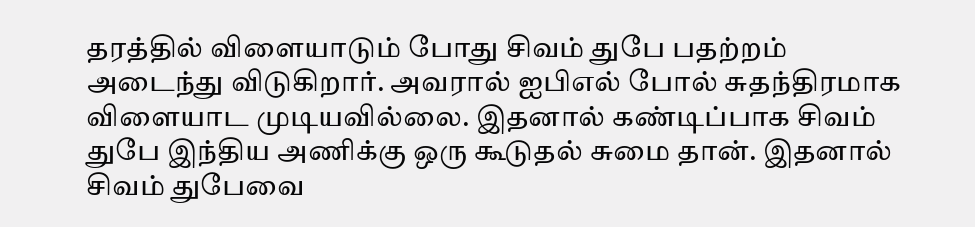தரத்தில் விளையாடும் போது சிவம் துபே பதற்றம் அடைந்து விடுகிறார். அவரால் ஐபிஎல் போல் சுதந்திரமாக விளையாட முடியவில்லை. இதனால் கண்டிப்பாக சிவம் துபே இந்திய அணிக்கு ஒரு கூடுதல் சுமை தான். இதனால் சிவம் துபேவை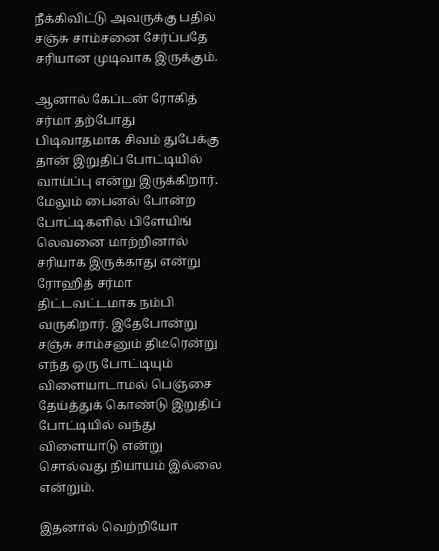நீக்கிவிட்டு அவருக்கு பதில் சஞ்சு சாம்சனை சேர்ப்பதே சரியான முடிவாக இருக்கும்.

ஆனால் கேப்டன் ரோகித் சர்மா தற்போது பிடிவாதமாக சிவம் துபேக்கு தான் இறுதிப் போட்டியில் வாய்ப்பு என்று இருக்கிறார். மேலும் பைனல் போன்ற போட்டிகளில் பிளேயிங் லெவனை மாற்றினால் சரியாக இருக்காது என்று ரோஹித் சர்மா திட்டவட்டமாக நம்பி வருகிறார். இதேபோன்று சஞ்சு சாம்சனும் திடீரென்று எந்த ஒரு போட்டியும் விளையாடாமல் பெஞ்சை தேய்த்துக் கொண்டு இறுதிப் போட்டியில் வந்து விளையாடு என்று சொல்வது நியாயம் இல்லை என்றும்.

இதனால் வெற்றியோ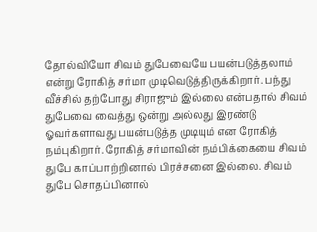தோல்வியோ சிவம் துபேவையே பயன்படுத்தலாம் என்று ரோகித் சர்மா முடிவெடுத்திருக்கிறார். பந்து வீச்சில் தற்போது சிராஜும் இல்லை என்பதால் சிவம் துபேவை வைத்து ஒன்று அல்லது இரண்டு ஓவர்களாவது பயன்படுத்த முடியும் என ரோகித் நம்புகிறார். ரோகித் சர்மாவின் நம்பிக்கையை சிவம் துபே காப்பாற்றினால் பிரச்சனை இல்லை. சிவம் துபே சொதப்பினால்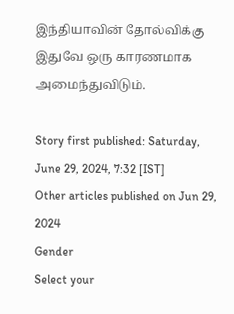இந்தியாவின் தோல்விக்கு இதுவே ஒரு காரணமாக அமைந்துவிடும்.

Story first published: Saturday, June 29, 2024, 7:32 [IST]
Other articles published on Jun 29, 2024
Gender
Select your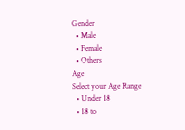Gender
  • Male
  • Female
  • Others
Age
Select your Age Range
  • Under 18
  • 18 to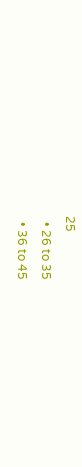25
  • 26 to 35
  • 36 to 45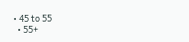• 45 to 55
  • 55+